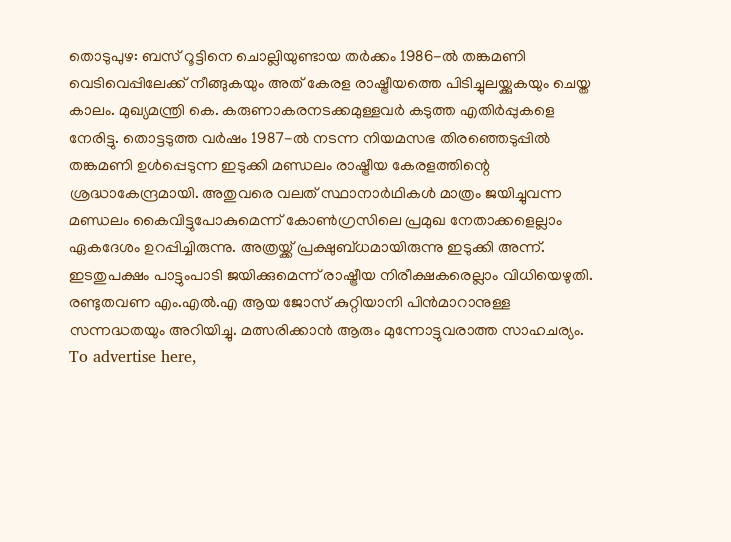തൊടുപുഴ: ബസ് റൂട്ടിനെ ചൊല്ലിയുണ്ടായ തർക്കം 1986-ൽ തങ്കമണി വെടിവെപ്പിലേക്ക് നീങ്ങുകയും അത് കേരള രാഷ്ട്രീയത്തെ പിടിച്ചുലയ്ക്കുകയും ചെയ്ത കാലം. മുഖ്യമന്ത്രി കെ. കരുണാകരനടക്കമുള്ളവർ കടുത്ത എതിർപ്പുകളെ നേരിട്ടു. തൊട്ടടുത്ത വർഷം 1987-ൽ നടന്ന നിയമസഭ തിരഞ്ഞെടുപ്പിൽ തങ്കമണി ഉൾപ്പെടുന്ന ഇടുക്കി മണ്ഡലം രാഷ്ട്രീയ കേരളത്തിന്റെ ശ്രദ്ധാകേന്ദ്രമായി. അതുവരെ വലത് സ്ഥാനാർഥികൾ മാത്രം ജയിച്ചുവന്ന മണ്ഡലം കൈവിട്ടുപോകുമെന്ന് കോൺഗ്രസിലെ പ്രമുഖ നേതാക്കളെല്ലാം ഏകദേശം ഉറപ്പിച്ചിരുന്നു. അത്രയ്ക്ക് പ്രക്ഷുബ്ധമായിരുന്നു ഇടുക്കി അന്ന്. ഇടതുപക്ഷം പാട്ടുംപാടി ജയിക്കുമെന്ന് രാഷ്ട്രീയ നിരീക്ഷകരെല്ലാം വിധിയെഴുതി. രണ്ടുതവണ എം.എൽ.എ ആയ ജോസ് കുറ്റിയാനി പിൻമാറാനുള്ള സന്നദ്ധതയും അറിയിച്ചു. മത്സരിക്കാൻ ആരും മുന്നോട്ടുവരാത്ത സാഹചര്യം. To advertise here,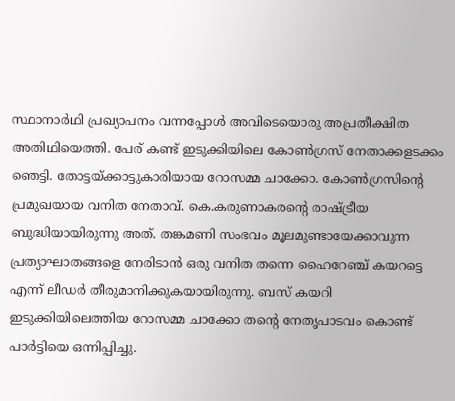സ്ഥാനാർഥി പ്രഖ്യാപനം വന്നപ്പോൾ അവിടെയൊരു അപ്രതീക്ഷിത അതിഥിയെത്തി. പേര് കണ്ട് ഇടുക്കിയിലെ കോൺഗ്രസ് നേതാക്കളടക്കം ഞെട്ടി. തോട്ടയ്ക്കാട്ടുകാരിയായ റോസമ്മ ചാക്കോ. കോൺഗ്രസിന്റെ പ്രമുഖയായ വനിത നേതാവ്. കെ.കരുണാകരന്റെ രാഷ്ട്രീയ ബുദ്ധിയായിരുന്നു അത്. തങ്കമണി സംഭവം മൂലമുണ്ടായേക്കാവുന്ന പ്രത്യാഘാതങ്ങളെ നേരിടാൻ ഒരു വനിത തന്നെ ഹൈറേഞ്ച് കയറട്ടെ എന്ന് ലീഡർ തീരുമാനിക്കുകയായിരുന്നു. ബസ് കയറി ഇടുക്കിയിലെത്തിയ റോസമ്മ ചാക്കോ തന്റെ നേതൃപാടവം കൊണ്ട് പാർട്ടിയെ ഒന്നിപ്പിച്ചു.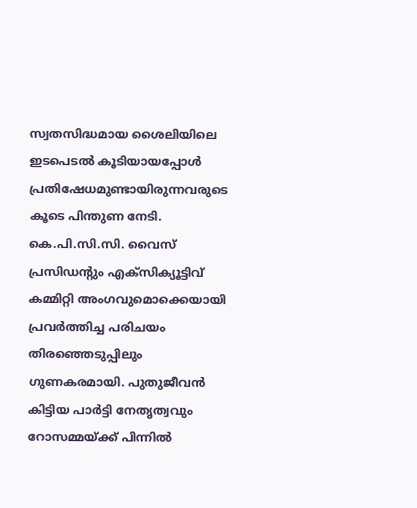സ്വതസിദ്ധമായ ശൈലിയിലെ ഇടപെടൽ കൂടിയായപ്പോൾ പ്രതിഷേധമുണ്ടായിരുന്നവരുടെ കൂടെ പിന്തുണ നേടി. കെ.പി.സി.സി. വൈസ് പ്രസിഡന്റും എക്സിക്യൂട്ടിവ് കമ്മിറ്റി അംഗവുമൊക്കെയായി പ്രവർത്തിച്ച പരിചയം തിരഞ്ഞെടുപ്പിലും ഗുണകരമായി. പുതുജീവൻ കിട്ടിയ പാർട്ടി നേതൃത്വവും റോസമ്മയ്ക്ക് പിന്നിൽ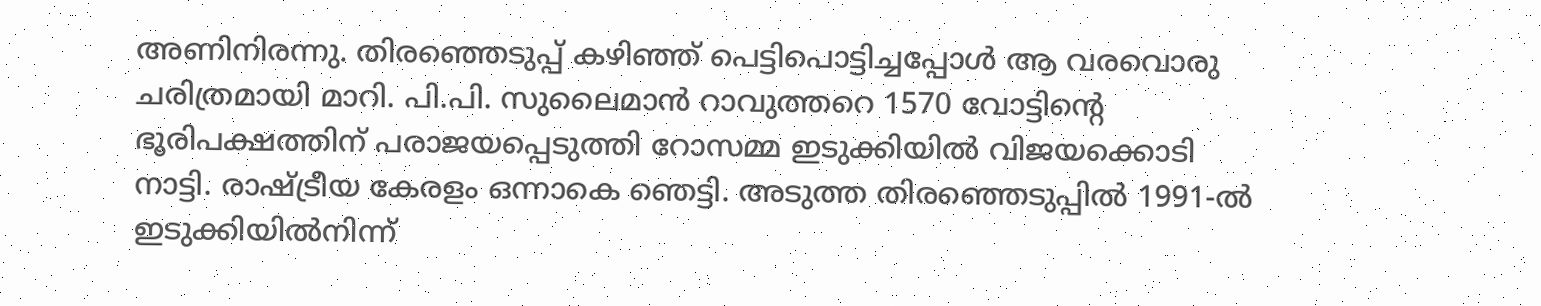അണിനിരന്നു. തിരഞ്ഞെടുപ്പ് കഴിഞ്ഞ് പെട്ടിപൊട്ടിച്ചപ്പോൾ ആ വരവൊരു ചരിത്രമായി മാറി. പി.പി. സുലൈമാൻ റാവുത്തറെ 1570 വോട്ടിന്റെ ഭൂരിപക്ഷത്തിന് പരാജയപ്പെടുത്തി റോസമ്മ ഇടുക്കിയിൽ വിജയക്കൊടി നാട്ടി. രാഷ്ട്രീയ കേരളം ഒന്നാകെ ഞെട്ടി. അടുത്ത തിരഞ്ഞെടുപ്പിൽ 1991-ൽ ഇടുക്കിയിൽനിന്ന്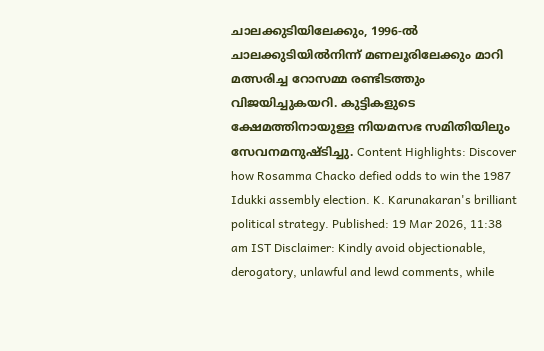ചാലക്കുടിയിലേക്കും, 1996-ൽ ചാലക്കുടിയിൽനിന്ന് മണലൂരിലേക്കും മാറി മത്സരിച്ച റോസമ്മ രണ്ടിടത്തും വിജയിച്ചുകയറി. കുട്ടികളുടെ ക്ഷേമത്തിനായുള്ള നിയമസഭ സമിതിയിലും സേവനമനുഷ്ടിച്ചു. Content Highlights: Discover how Rosamma Chacko defied odds to win the 1987 Idukki assembly election. K. Karunakaran's brilliant political strategy. Published: 19 Mar 2026, 11:38 am IST Disclaimer: Kindly avoid objectionable, derogatory, unlawful and lewd comments, while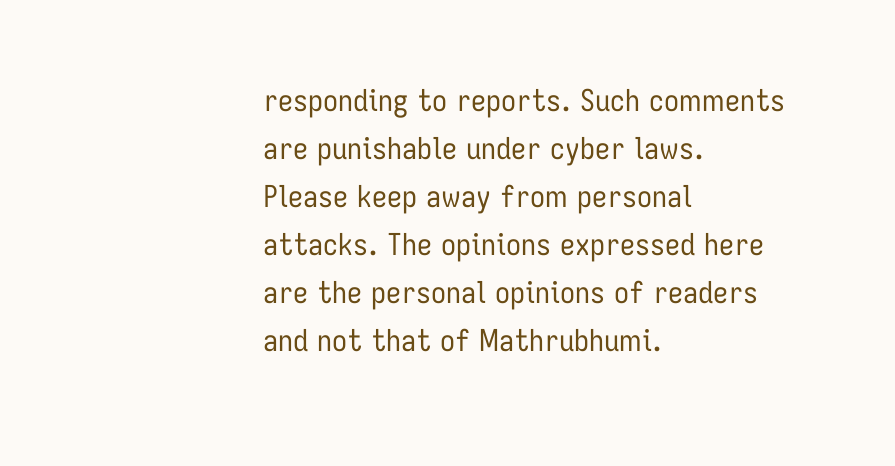responding to reports. Such comments are punishable under cyber laws. Please keep away from personal attacks. The opinions expressed here are the personal opinions of readers and not that of Mathrubhumi.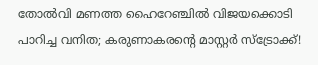തോൽവി മണത്ത ഹൈറേഞ്ചിൽ വിജയക്കൊടി പാറിച്ച വനിത; കരുണാകരന്റെ മാസ്റ്റർ സ്ട്രോക്ക്!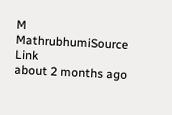M
MathrubhumiSource Link
about 2 months ago